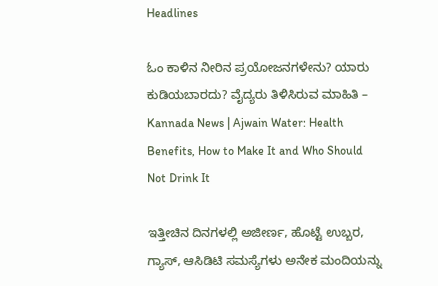Headlines

ಓಂ ಕಾಳಿನ ನೀರಿನ ಪ್ರಯೋಜನಗಳೇನು? ಯಾರು ಕುಡಿಯಬಾರದು? ವೈದ್ಯರು ತಿಳಿಸಿರುವ ಮಾಹಿತಿ – Kannada News | Ajwain Water: Health Benefits, How to Make It and Who Should Not Drink It

ಇತ್ತೀಚಿನ ದಿನಗಳಲ್ಲಿ ಅಜೀರ್ಣ, ಹೊಟ್ಟೆ ಉಬ್ಬರ, ಗ್ಯಾಸ್, ಆಸಿಡಿಟಿ ಸಮಸ್ಯೆಗಳು ಅನೇಕ ಮಂದಿಯನ್ನು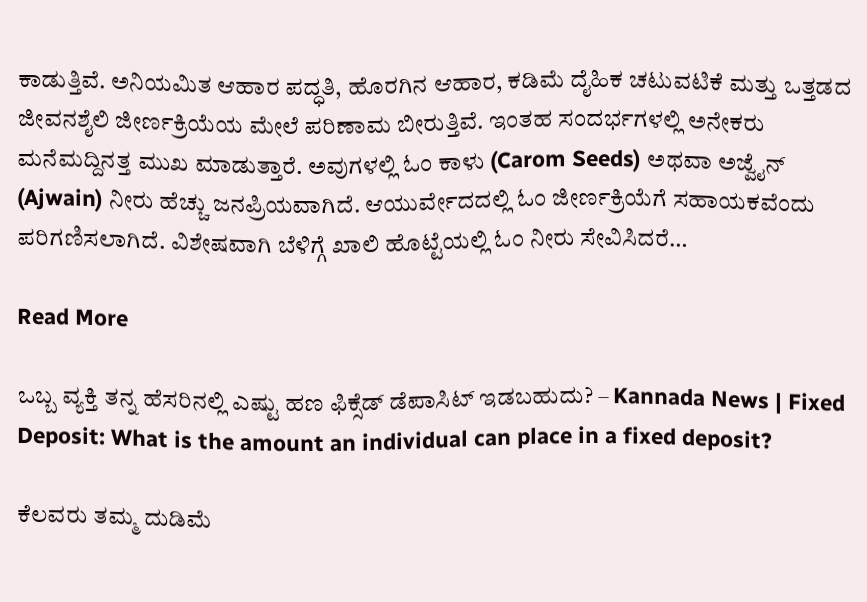ಕಾಡುತ್ತಿವೆ. ಅನಿಯಮಿತ ಆಹಾರ ಪದ್ಧತಿ, ಹೊರಗಿನ ಆಹಾರ, ಕಡಿಮೆ ದೈಹಿಕ ಚಟುವಟಿಕೆ ಮತ್ತು ಒತ್ತಡದ ಜೀವನಶೈಲಿ ಜೀರ್ಣಕ್ರಿಯೆಯ ಮೇಲೆ ಪರಿಣಾಮ ಬೀರುತ್ತಿವೆ. ಇಂತಹ ಸಂದರ್ಭಗಳಲ್ಲಿ ಅನೇಕರು ಮನೆಮದ್ದಿನತ್ತ ಮುಖ ಮಾಡುತ್ತಾರೆ. ಅವುಗಳಲ್ಲಿ ಓಂ ಕಾಳು (Carom Seeds) ಅಥವಾ ಅಜ್ವೈನ್‌ (Ajwain) ನೀರು ಹೆಚ್ಚು ಜನಪ್ರಿಯವಾಗಿದೆ. ಆಯುರ್ವೇದದಲ್ಲಿ ಓಂ ಜೀರ್ಣಕ್ರಿಯೆಗೆ ಸಹಾಯಕವೆಂದು ಪರಿಗಣಿಸಲಾಗಿದೆ. ವಿಶೇಷವಾಗಿ ಬೆಳಿಗ್ಗೆ ಖಾಲಿ ಹೊಟ್ಟೆಯಲ್ಲಿ ಓಂ ನೀರು ಸೇವಿಸಿದರೆ…

Read More

ಒಬ್ಬ ವ್ಯಕ್ತಿ ತನ್ನ ಹೆಸರಿನಲ್ಲಿ ಎಷ್ಟು ಹಣ ಫಿಕ್ಸೆಡ್ ಡೆಪಾಸಿಟ್ ಇಡಬಹುದು? – Kannada News | Fixed Deposit: What is the amount an individual can place in a fixed deposit?

ಕೆಲವರು ತಮ್ಮ ದುಡಿಮೆ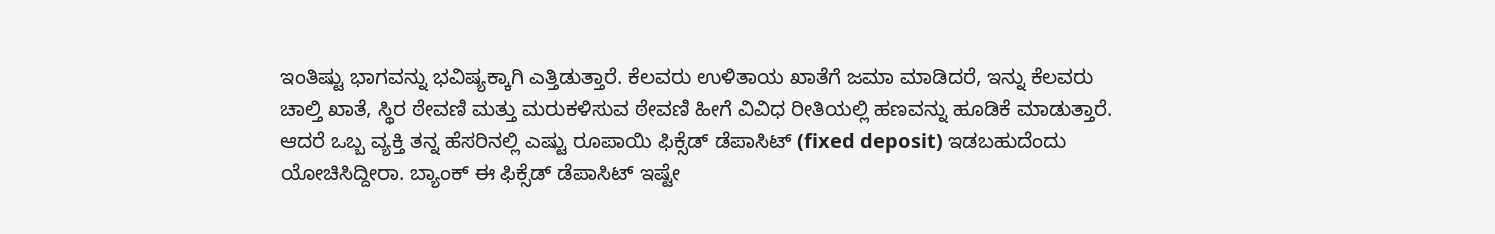ಇಂತಿಷ್ಟು ಭಾಗವನ್ನು ಭವಿಷ್ಯಕ್ಕಾಗಿ ಎತ್ತಿಡುತ್ತಾರೆ. ಕೆಲವರು ಉಳಿತಾಯ ಖಾತೆಗೆ ಜಮಾ ಮಾಡಿದರೆ, ಇನ್ನು ಕೆಲವರು ಚಾಲ್ತಿ ಖಾತೆ, ಸ್ಥಿರ ಠೇವಣಿ ಮತ್ತು ಮರುಕಳಿಸುವ ಠೇವಣಿ ಹೀಗೆ ವಿವಿಧ ರೀತಿಯಲ್ಲಿ ಹಣವನ್ನು ಹೂಡಿಕೆ ಮಾಡುತ್ತಾರೆ. ಆದರೆ ಒಬ್ಬ ವ್ಯಕ್ತಿ ತನ್ನ ಹೆಸರಿನಲ್ಲಿ ಎಷ್ಟು ರೂಪಾಯಿ ಫಿಕ್ಸೆಡ್ ಡೆಪಾಸಿಟ್ (fixed deposit) ಇಡಬಹುದೆಂದು ಯೋಚಿಸಿದ್ದೀರಾ. ಬ್ಯಾಂಕ್ ಈ ಫಿಕ್ಸೆಡ್ ಡೆಪಾಸಿಟ್ ಇಷ್ಟೇ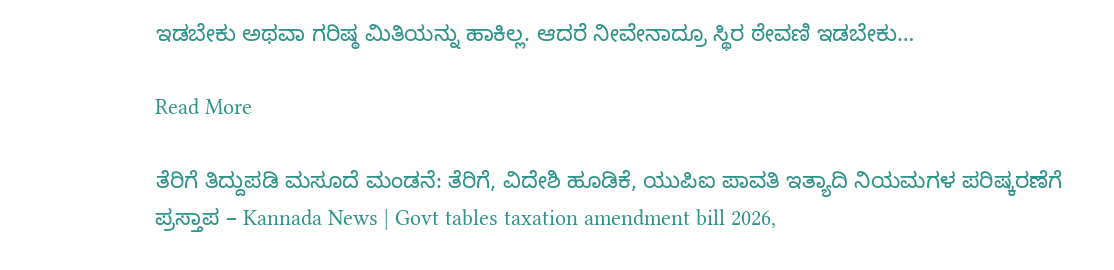ಇಡಬೇಕು ಅಥವಾ ಗರಿಷ್ಠ ಮಿತಿಯನ್ನು ಹಾಕಿಲ್ಲ. ಆದರೆ ನೀವೇನಾದ್ರೂ ಸ್ಥಿರ ಠೇವಣಿ ಇಡಬೇಕು…

Read More

ತೆರಿಗೆ ತಿದ್ದುಪಡಿ ಮಸೂದೆ ಮಂಡನೆ: ತೆರಿಗೆ, ವಿದೇಶಿ ಹೂಡಿಕೆ, ಯುಪಿಐ ಪಾವತಿ ಇತ್ಯಾದಿ ನಿಯಮಗಳ ಪರಿಷ್ಕರಣೆಗೆ ಪ್ರಸ್ತಾಪ – Kannada News | Govt tables taxation amendment bill 2026,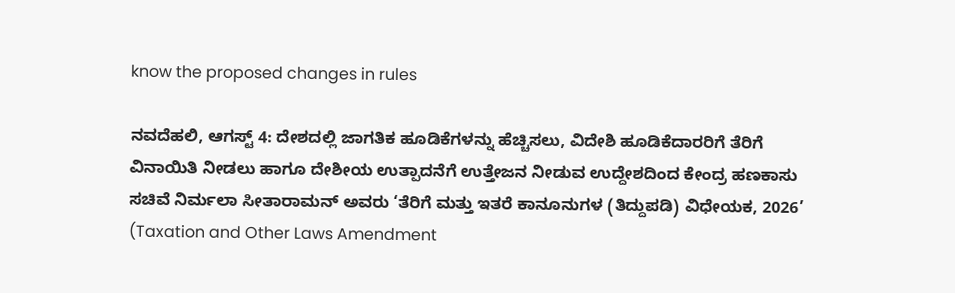know the proposed changes in rules

ನವದೆಹಲಿ, ಆಗಸ್ಟ್ 4: ದೇಶದಲ್ಲಿ ಜಾಗತಿಕ ಹೂಡಿಕೆಗಳನ್ನು ಹೆಚ್ಚಿಸಲು, ವಿದೇಶಿ ಹೂಡಿಕೆದಾರರಿಗೆ ತೆರಿಗೆ ವಿನಾಯಿತಿ ನೀಡಲು ಹಾಗೂ ದೇಶೀಯ ಉತ್ಪಾದನೆಗೆ ಉತ್ತೇಜನ ನೀಡುವ ಉದ್ದೇಶದಿಂದ ಕೇಂದ್ರ ಹಣಕಾಸು ಸಚಿವೆ ನಿರ್ಮಲಾ ಸೀತಾರಾಮನ್ ಅವರು ‘ತೆರಿಗೆ ಮತ್ತು ಇತರೆ ಕಾನೂನುಗಳ (ತಿದ್ದುಪಡಿ) ವಿಧೇಯಕ, 2026’ (Taxation and Other Laws Amendment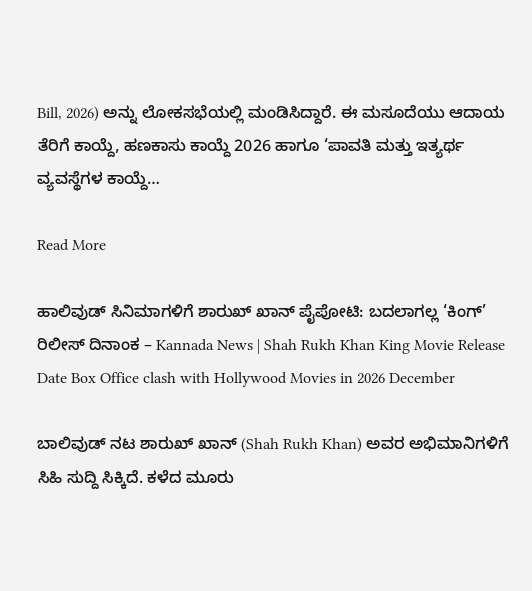Bill, 2026) ಅನ್ನು ಲೋಕಸಭೆಯಲ್ಲಿ ಮಂಡಿಸಿದ್ದಾರೆ. ಈ ಮಸೂದೆಯು ಆದಾಯ ತೆರಿಗೆ ಕಾಯ್ದೆ, ಹಣಕಾಸು ಕಾಯ್ದೆ 2026 ಹಾಗೂ ‘ಪಾವತಿ ಮತ್ತು ಇತ್ಯರ್ಥ ವ್ಯವಸ್ಥೆಗಳ ಕಾಯ್ದೆ…

Read More

ಹಾಲಿವುಡ್‌ ಸಿನಿಮಾಗಳಿಗೆ ಶಾರುಖ್‌ ಖಾನ್‌ ಪೈಪೋಟಿ: ಬದಲಾಗಲ್ಲ ‘ಕಿಂಗ್‌’ ರಿಲೀಸ್‌ ದಿನಾಂಕ – Kannada News | Shah Rukh Khan King Movie Release Date Box Office clash with Hollywood Movies in 2026 December

ಬಾಲಿವುಡ್‌ ನಟ ಶಾರುಖ್‌ ಖಾನ್‌ (Shah Rukh Khan) ಅವರ ಅಭಿಮಾನಿಗಳಿಗೆ ಸಿಹಿ ಸುದ್ದಿ ಸಿಕ್ಕಿದೆ. ಕಳೆದ ಮೂರು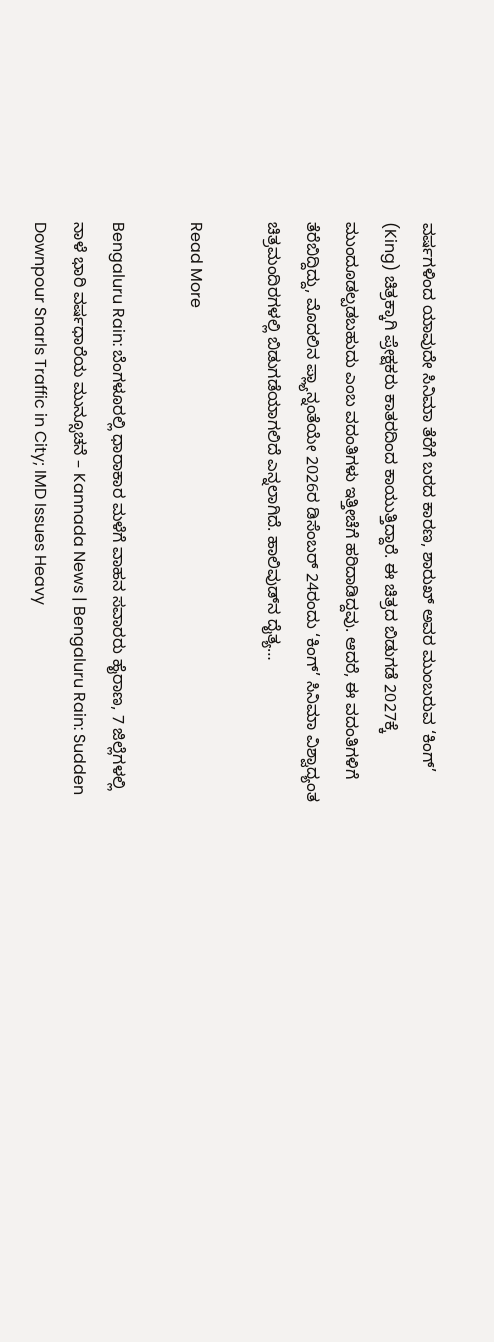ವರ್ಷಗಳಿಂದ ಯಾವುದೇ ಸಿನಿಮಾ ತೆರೆಗೆ ಬರದ ಕಾರಣ, ಶಾರುಖ್‌ ಅವರ ಮುಂಬರುವ ‘ಕಿಂಗ್‌’ (King) ಚಿತ್ರಕ್ಕಾಗಿ ಪ್ರೇಕ್ಷಕರು ಕಾತರದಿಂದ ಕಾಯುತ್ತಿದ್ದಾರೆ. ಈ ಚಿತ್ರದ ಬಿಡುಗಡೆ 2027ಕ್ಕೆ ಮುಂದೂಡಲ್ಪಡಬಹುದು ಎಂಬ ವದಂತಿಗಳು ಇತ್ತೀಚೆಗೆ ಹರಿದಾಡಿದ್ದವು. ಆದರೆ, ಈ ವದಂತಿಗಳಿಗೆ ತೆರೆಬಿದ್ದಿದ್ದು, ಮೊದಲಿನ ಪ್ಲ್ಯಾನ್ನಂತೆಯೇ 2026ರ ಡಿಸೆಂಬರ್ 24ರಂದು ‘ಕಿಂಗ್‌’ ಸಿನಿಮಾ ವಿಶ್ವಾದ್ಯಂತ ಚಿತ್ರಮಂದಿರಗಳಲ್ಲಿ ಬಿಡುಗಡೆಯಾಗಲಿದೆ ಎನ್ನಲಾಗಿದೆ. ಹಾಲಿವುಡ್‌ನ ದೈತ್ಯ…

Read More

Bengaluru Rain: ಬೆಂಗಳೂರಲ್ಲಿ ಧಾರಾಕಾರ ಮಳೆಗೆ ವಾಹನ ಸವಾರರು ಹೈರಾಣ, 7 ಜಿಲ್ಲೆಗಳಲ್ಲಿ ನಾಳೆ ಭಾರಿ ವರ್ಷಧಾರೆಯ ಮುನ್ಸೂಚನೆ – Kannada News | Bengaluru Rain: Sudden Downpour Snarls Traffic in City; IMD Issues Heavy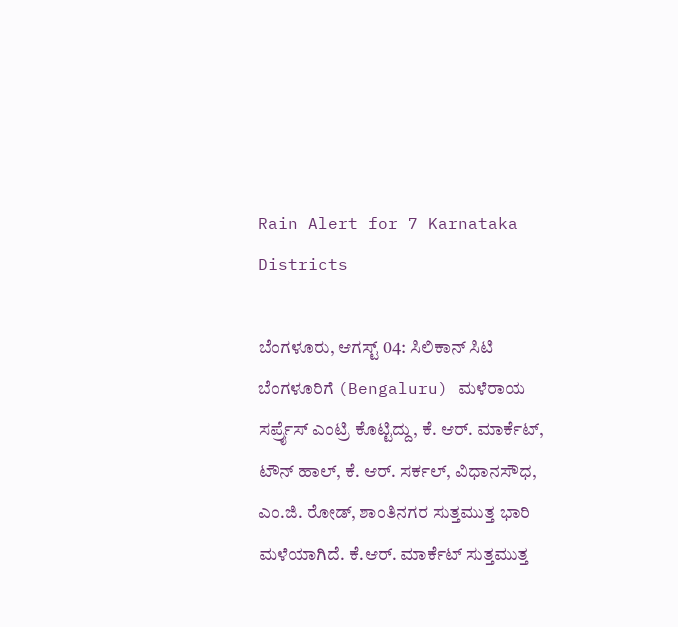Rain Alert for 7 Karnataka Districts

ಬೆಂಗಳೂರು, ಆಗಸ್ಟ್ 04: ಸಿಲಿಕಾನ್ ಸಿಟಿ ಬೆಂಗಳೂರಿಗೆ (Bengaluru) ಮಳೆರಾಯ ಸರ್ಪ್ರೈಸ್ ಎಂಟ್ರಿ ಕೊಟ್ಟಿದ್ದು, ಕೆ. ಆರ್. ಮಾರ್ಕೆಟ್, ಟೌನ್ ಹಾಲ್, ಕೆ. ಆರ್. ಸರ್ಕಲ್, ವಿಧಾನಸೌಧ, ಎಂ.ಜಿ. ರೋಡ್, ಶಾಂತಿನಗರ ಸುತ್ತಮುತ್ತ ಭಾರಿ ಮಳೆಯಾಗಿದೆ. ಕೆ.ಆರ್. ಮಾರ್ಕೆಟ್ ಸುತ್ತಮುತ್ತ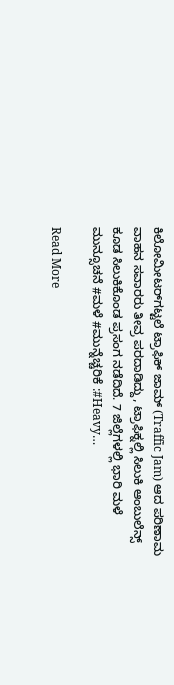ಕಿಲೋಮೀಟರ್‌ಗಟ್ಟಲೆ ಟ್ರಾಫಿಕ್ ಜಾಮ್ (Traffic Jam) ಆದ ಪರಿಣಾಮ ವಾಹನ ಸವಾರರು ತೀವ್ರ ಪರದಾಡಿದ್ದು, ಟ್ರಾಫಿಕ್ನಲ್ಲಿ ಸಿಲುಕಿ ಆಂಬುಲೆನ್ಸ್ ಕೂಡ ಸಿಲುಕಿಕೊಂಡ ಪ್ರಸಂಗ ನಡೆದಿದೆ. 7 ಜಿಲ್ಲೆಗಳಲ್ಲಿ ಭಾರಿ ಮಳೆ ಮುನ್ಸೂಚನೆ #ಮಳೆ #ಮುನ್ನೆಚ್ಚರಿಕೆ :#Heavy…

Read More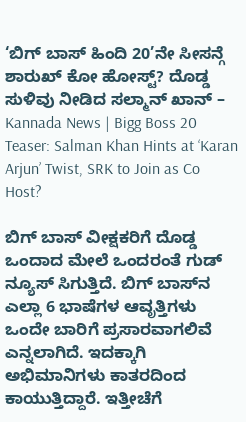‘ಬಿಗ್ ಬಾಸ್ ಹಿಂದಿ 20’ನೇ ಸೀಸನ್ಗೆ ಶಾರುಖ್ ಕೋ ಹೋಸ್ಟ್? ದೊಡ್ಡ ಸುಳಿವು ನೀಡಿದ ಸಲ್ಮಾನ್ ಖಾನ್ – Kannada News | Bigg Boss 20 Teaser: Salman Khan Hints at ‘Karan Arjun’ Twist, SRK to Join as Co Host?

ಬಿಗ್ ಬಾಸ್ ವೀಕ್ಷಕರಿಗೆ ದೊಡ್ಡ ಒಂದಾದ ಮೇಲೆ ಒಂದರಂತೆ ಗುಡ್ ನ್ಯೂಸ್ ಸಿಗುತ್ತಿದೆ. ಬಿಗ್ ಬಾಸ್‌ನ ಎಲ್ಲಾ 6 ಭಾಷೆಗಳ ಆವೃತ್ತಿಗಳು ಒಂದೇ ಬಾರಿಗೆ ಪ್ರಸಾರವಾಗಲಿವೆ ಎನ್ನಲಾಗಿದೆ. ಇದಕ್ಕಾಗಿ ಅಭಿಮಾನಿಗಳು ಕಾತರದಿಂದ ಕಾಯುತ್ತಿದ್ದಾರೆ. ಇತ್ತೀಚೆಗೆ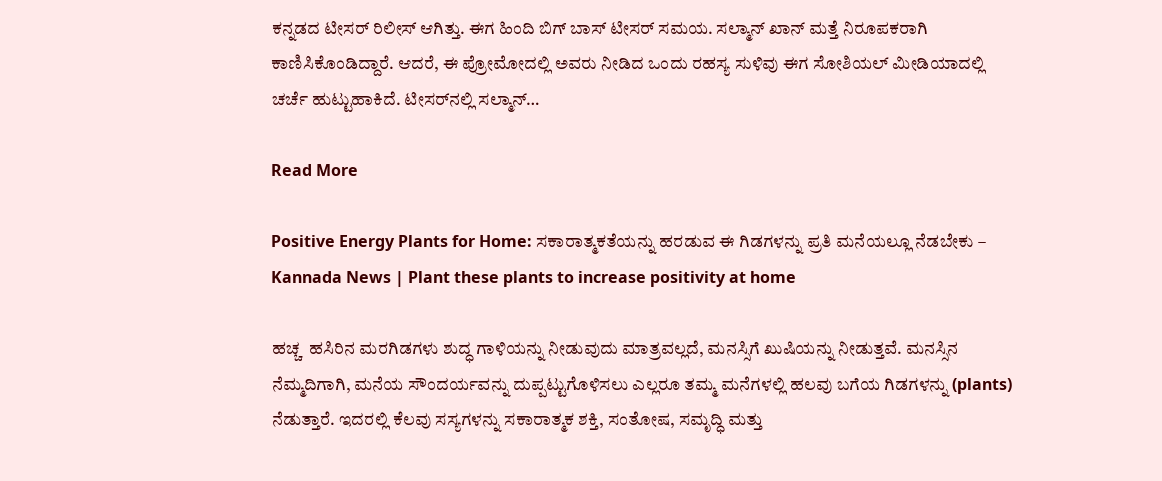ಕನ್ನಡದ ಟೀಸರ್ ರಿಲೀಸ್ ಆಗಿತ್ತು. ಈಗ ಹಿಂದಿ ಬಿಗ್ ಬಾಸ್ ಟೀಸರ್ ಸಮಯ. ಸಲ್ಮಾನ್ ಖಾನ್ ಮತ್ತೆ ನಿರೂಪಕರಾಗಿ ಕಾಣಿಸಿಕೊಂಡಿದ್ದಾರೆ. ಆದರೆ, ಈ ಪ್ರೋಮೋದಲ್ಲಿ ಅವರು ನೀಡಿದ ಒಂದು ರಹಸ್ಯ ಸುಳಿವು ಈಗ ಸೋಶಿಯಲ್ ಮೀಡಿಯಾದಲ್ಲಿ ಚರ್ಚೆ ಹುಟ್ಟುಹಾಕಿದೆ. ಟೀಸರ್‌ನಲ್ಲಿ ಸಲ್ಮಾನ್…

Read More

Positive Energy Plants for Home: ಸಕಾರಾತ್ಮಕತೆಯನ್ನು ಹರಡುವ ಈ ಗಿಡಗಳನ್ನು ಪ್ರತಿ ಮನೆಯಲ್ಲೂ ನೆಡಬೇಕು – Kannada News | Plant these plants to increase positivity at home

ಹಚ್ಚ  ಹಸಿರಿನ ಮರಗಿಡಗಳು ಶುದ್ಧ ಗಾಳಿಯನ್ನು ನೀಡುವುದು ಮಾತ್ರವಲ್ಲದೆ, ಮನಸ್ಸಿಗೆ ಖುಷಿಯನ್ನು ನೀಡುತ್ತವೆ. ಮನಸ್ಸಿನ ನೆಮ್ಮದಿಗಾಗಿ, ಮನೆಯ ಸೌಂದರ್ಯವನ್ನು ದುಪ್ಪಟ್ಟುಗೊಳಿಸಲು ಎಲ್ಲರೂ ತಮ್ಮ ಮನೆಗಳಲ್ಲಿ ಹಲವು ಬಗೆಯ ಗಿಡಗಳನ್ನು (plants) ನೆಡುತ್ತಾರೆ. ಇದರಲ್ಲಿ ಕೆಲವು ಸಸ್ಯಗಳನ್ನು ಸಕಾರಾತ್ಮಕ ಶಕ್ತಿ, ಸಂತೋಷ, ಸಮೃದ್ಧಿ ಮತ್ತು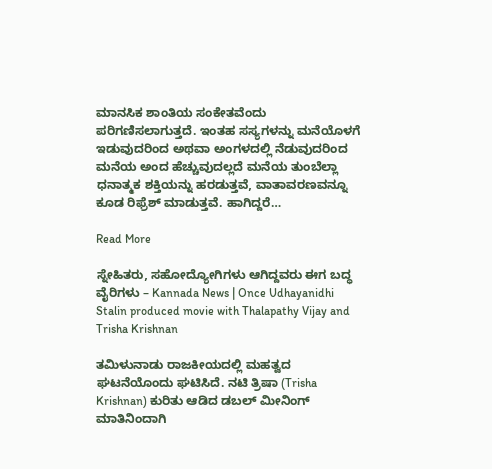ಮಾನಸಿಕ ಶಾಂತಿಯ ಸಂಕೇತವೆಂದು ಪರಿಗಣಿಸಲಾಗುತ್ತದೆ. ಇಂತಹ ಸಸ್ಯಗಳನ್ನು ಮನೆಯೊಳಗೆ ಇಡುವುದರಿಂದ ಅಥವಾ ಅಂಗಳದಲ್ಲಿ ನೆಡುವುದರಿಂದ ಮನೆಯ ಅಂದ ಹೆಚ್ಚುವುದಲ್ಲದೆ ಮನೆಯ ತುಂಬೆಲ್ಲಾ ಧನಾತ್ಮಕ ಶಕ್ತಿಯನ್ನು ಹರಡುತ್ತವೆ, ವಾತಾವರಣವನ್ನೂ ಕೂಡ ರಿಫ್ರೆಶ್‌ ಮಾಡುತ್ತವೆ. ಹಾಗಿದ್ದರೆ…

Read More

ಸ್ನೇಹಿತರು, ಸಹೋದ್ಯೋಗಿಗಳು ಆಗಿದ್ದವರು ಈಗ ಬದ್ಧ ವೈರಿಗಳು – Kannada News | Once Udhayanidhi Stalin produced movie with Thalapathy Vijay and Trisha Krishnan

ತಮಿಳುನಾಡು ರಾಜಕೀಯದಲ್ಲಿ ಮಹತ್ವದ ಘಟನೆಯೊಂದು ಘಟಿಸಿದೆ. ನಟಿ ತ್ರಿಷಾ (Trisha Krishnan) ಕುರಿತು ಆಡಿದ ಡಬಲ್ ಮೀನಿಂಗ್ ಮಾತಿನಿಂದಾಗಿ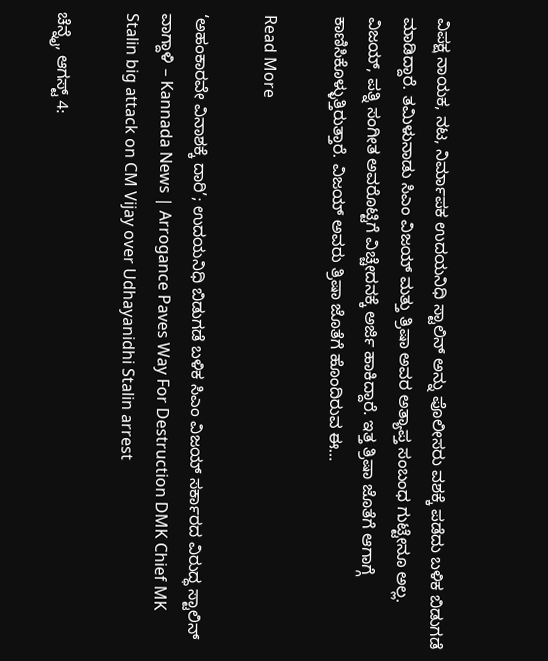ವಿಪಕ್ಷ ನಾಯಕ, ನಟ, ನಿರ್ಮಾಪಕ ಉದಯನಿಧಿ ಸ್ಟಾಲಿನ್ ಅನ್ನು ಪೊಲೀಸರು ವಶಕ್ಕೆ ಪಡೆದು ಬಳಿಕ ಬಿಡುಗಡೆ ಮಾಡಿದ್ದಾರೆ. ತಮಿಳುನಾಡು ಸಿಎಂ ವಿಜಯ್ ಮತ್ತು ತ್ರಿಷಾ ಅವರ ಅತ್ಯಾಪ್ತ ಸಂಬಂಧ ಗುಟ್ಟೇನೂ ಅಲ್ಲ. ವಿಜಯ್, ಪತ್ನಿ ಸಂಗೀತ ಅವರೊಟ್ಟಿಗೆ ವಿಚ್ಚೇದನಕ್ಕೆ ಅರ್ಜಿ ಹಾಕಿದ್ದಾರೆ. ಇತ್ತ ತ್ರಿಷಾ ಜೊತೆಗೆ ಆಗಾಗ್ಗೆ ಕಾಣಿಸಿಕೊಳ್ಳುತ್ತಿರುತ್ತಾರೆ. ವಿಜಯ್ ಅವರು ತ್ರಿಷಾ ಜೊತೆಗೆ ಹೊಂದಿರುವ ಈ…

Read More

‘ಅಹಂಕಾರವೇ ವಿನಾಶಕ್ಕೆ ದಾರಿ’; ಉದಯನಿಧಿ ಬಿಡುಗಡೆ ಬಳಿಕ ಸಿಎಂ ವಿಜಯ್ ಸರ್ಕಾರದ ವಿರುದ್ಧ ಸ್ಟಾಲಿನ್ ವಾಗ್ದಾಳಿ – Kannada News | Arrogance Paves Way For Destruction DMK Chief MK Stalin big attack on CM Vijay over Udhayanidhi Stalin arrest

ಚೆನ್ನೈ, ಆಗಸ್ಟ್ 4: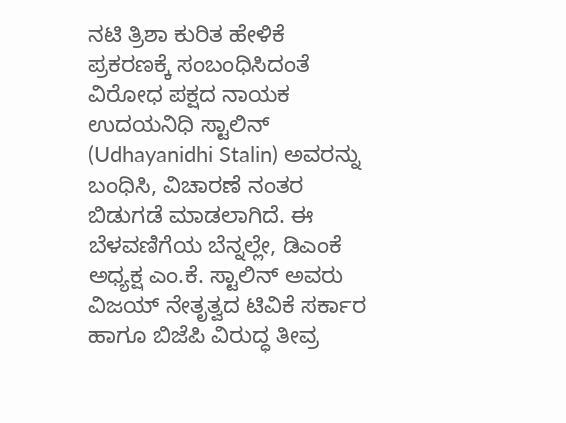ನಟಿ ತ್ರಿಶಾ ಕುರಿತ ಹೇಳಿಕೆ ಪ್ರಕರಣಕ್ಕೆ ಸಂಬಂಧಿಸಿದಂತೆ ವಿರೋಧ ಪಕ್ಷದ ನಾಯಕ ಉದಯನಿಧಿ ಸ್ಟಾಲಿನ್ (Udhayanidhi Stalin) ಅವರನ್ನು ಬಂಧಿಸಿ, ವಿಚಾರಣೆ ನಂತರ ಬಿಡುಗಡೆ ಮಾಡಲಾಗಿದೆ. ಈ ಬೆಳವಣಿಗೆಯ ಬೆನ್ನಲ್ಲೇ, ಡಿಎಂಕೆ ಅಧ್ಯಕ್ಷ ಎಂ.ಕೆ. ಸ್ಟಾಲಿನ್ ಅವರು ವಿಜಯ್ ನೇತೃತ್ವದ ಟಿವಿಕೆ ಸರ್ಕಾರ ಹಾಗೂ ಬಿಜೆಪಿ ವಿರುದ್ಧ ತೀವ್ರ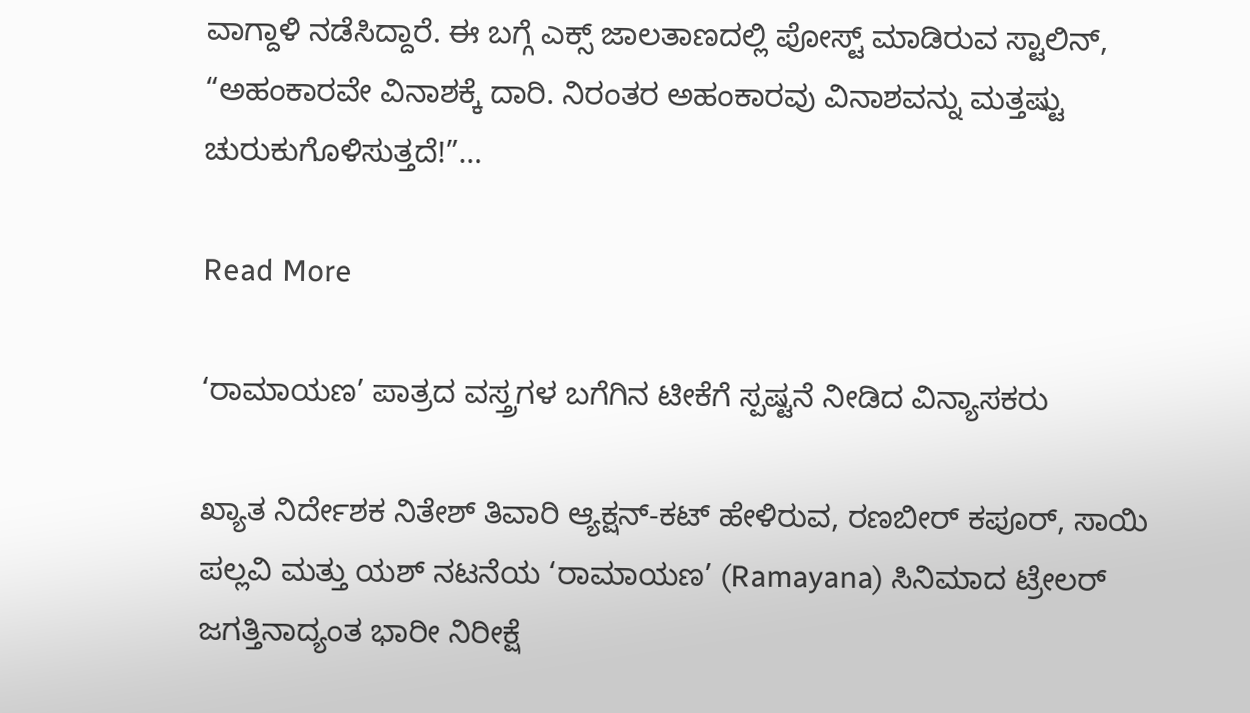ವಾಗ್ದಾಳಿ ನಡೆಸಿದ್ದಾರೆ. ಈ ಬಗ್ಗೆ ಎಕ್ಸ್ ಜಾಲತಾಣದಲ್ಲಿ ಪೋಸ್ಟ್ ಮಾಡಿರುವ ಸ್ಟಾಲಿನ್, “ಅಹಂಕಾರವೇ ವಿನಾಶಕ್ಕೆ ದಾರಿ. ನಿರಂತರ ಅಹಂಕಾರವು ವಿನಾಶವನ್ನು ಮತ್ತಷ್ಟು ಚುರುಕುಗೊಳಿಸುತ್ತದೆ!”…

Read More

‘ರಾಮಾಯಣ’ ಪಾತ್ರದ ವಸ್ತ್ರಗಳ ಬಗೆಗಿನ ಟೀಕೆಗೆ ಸ್ಪಷ್ಟನೆ ನೀಡಿದ ವಿನ್ಯಾಸಕರು

ಖ್ಯಾತ ನಿರ್ದೇಶಕ ನಿತೇಶ್ ತಿವಾರಿ ಆ್ಯಕ್ಷನ್-ಕಟ್ ಹೇಳಿರುವ, ರಣಬೀರ್ ಕಪೂರ್, ಸಾಯಿ ಪಲ್ಲವಿ ಮತ್ತು ಯಶ್ ನಟನೆಯ ‘ರಾಮಾಯಣ’ (Ramayana) ಸಿನಿಮಾದ ಟ್ರೇಲರ್ ಜಗತ್ತಿನಾದ್ಯಂತ ಭಾರೀ ನಿರೀಕ್ಷೆ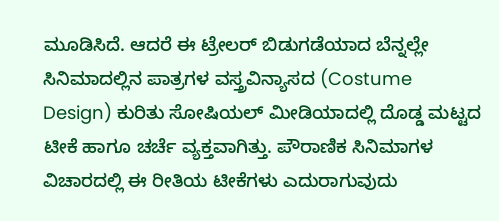ಮೂಡಿಸಿದೆ. ಆದರೆ ಈ ಟ್ರೇಲರ್ ಬಿಡುಗಡೆಯಾದ ಬೆನ್ನಲ್ಲೇ ಸಿನಿಮಾದಲ್ಲಿನ ಪಾತ್ರಗಳ ವಸ್ತ್ರವಿನ್ಯಾಸದ (Costume Design) ಕುರಿತು ಸೋಷಿಯಲ್ ಮೀಡಿಯಾದಲ್ಲಿ ದೊಡ್ಡ ಮಟ್ಟದ ಟೀಕೆ ಹಾಗೂ ಚರ್ಚೆ ವ್ಯಕ್ತವಾಗಿತ್ತು. ಪೌರಾಣಿಕ ಸಿನಿಮಾಗಳ ವಿಚಾರದಲ್ಲಿ ಈ ರೀತಿಯ ಟೀಕೆಗಳು ಎದುರಾಗುವುದು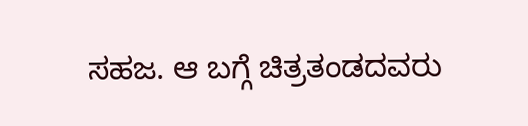ಸಹಜ. ಆ ಬಗ್ಗೆ ಚಿತ್ರತಂಡದವರು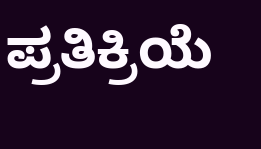ಪ್ರತಿಕ್ರಿಯೆ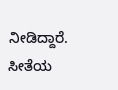ನೀಡಿದ್ದಾರೆ. ಸೀತೆಯ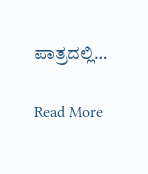ಪಾತ್ರದಲ್ಲಿ…

Read More